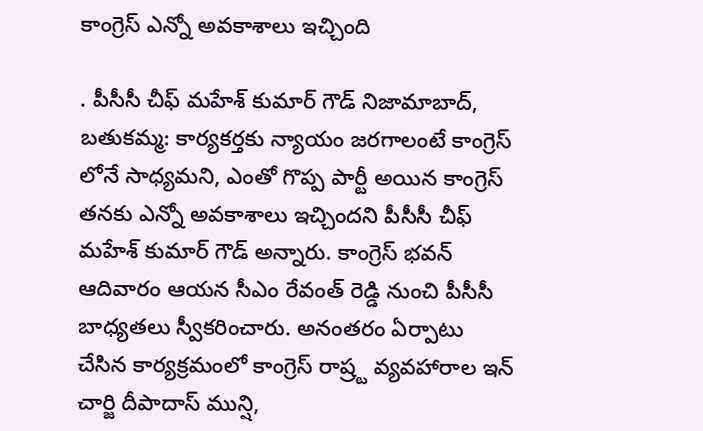కాంగ్రెస్ ఎన్నో అవకాశాలు ఇచ్చింది

. పీసీసీ చీఫ్ మహేశ్ కుమార్ గౌడ్ నిజామాబాద్, బతుకమ్మ: కార్యకర్తకు న్యాయం జరగాలంటే కాంగ్రెస్ లోనే సాధ్యమని, ఎంతో గొప్ప పార్టీ అయిన కాంగ్రెస్ తనకు ఎన్నో అవకాశాలు ఇచ్చిందని పీసీసీ చీఫ్ మహేశ్ కుమార్ గౌడ్ అన్నారు. కాంగ్రెస్ భవన్ ఆదివారం ఆయన సీఎం రేవంత్ రెడ్డి నుంచి పీసీసీ బాధ్యతలు స్వీకరించారు. అనంతరం ఏర్పాటు చేసిన కార్యక్రమంలో కాంగ్రెస్ రాష్ర్ట వ్యవహారాల ఇన్ చార్జి దీపాదాస్ మున్షి,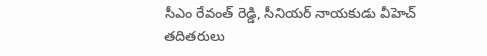సీఎం రేవంత్ రెడ్డి, సీనియర్ నాయకుడు వీహెచ్ తదితరులు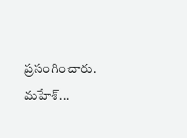ప్రసంగించారు. మహేశ్...